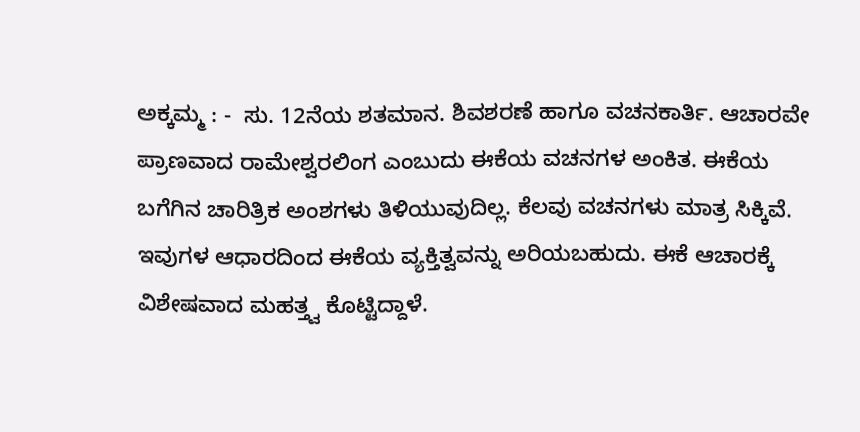ಅಕ್ಕಮ್ಮ : -  ಸು. 12ನೆಯ ಶತಮಾನ. ಶಿವಶರಣೆ ಹಾಗೂ ವಚನಕಾರ್ತಿ. ಆಚಾರವೇ ಪ್ರಾಣವಾದ ರಾಮೇಶ್ವರಲಿಂಗ ಎಂಬುದು ಈಕೆಯ ವಚನಗಳ ಅಂಕಿತ. ಈಕೆಯ ಬಗೆಗಿನ ಚಾರಿತ್ರಿಕ ಅಂಶಗಳು ತಿಳಿಯುವುದಿಲ್ಲ. ಕೆಲವು ವಚನಗಳು ಮಾತ್ರ ಸಿಕ್ಕಿವೆ. ಇವುಗಳ ಆಧಾರದಿಂದ ಈಕೆಯ ವ್ಯಕ್ತಿತ್ವವನ್ನು ಅರಿಯಬಹುದು. ಈಕೆ ಆಚಾರಕ್ಕೆ ವಿಶೇಷವಾದ ಮಹತ್ತ್ವ ಕೊಟ್ಟಿದ್ದಾಳೆ.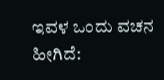ಇವಳ ಒಂದು ವಚನ ಹೀಗಿದೆ: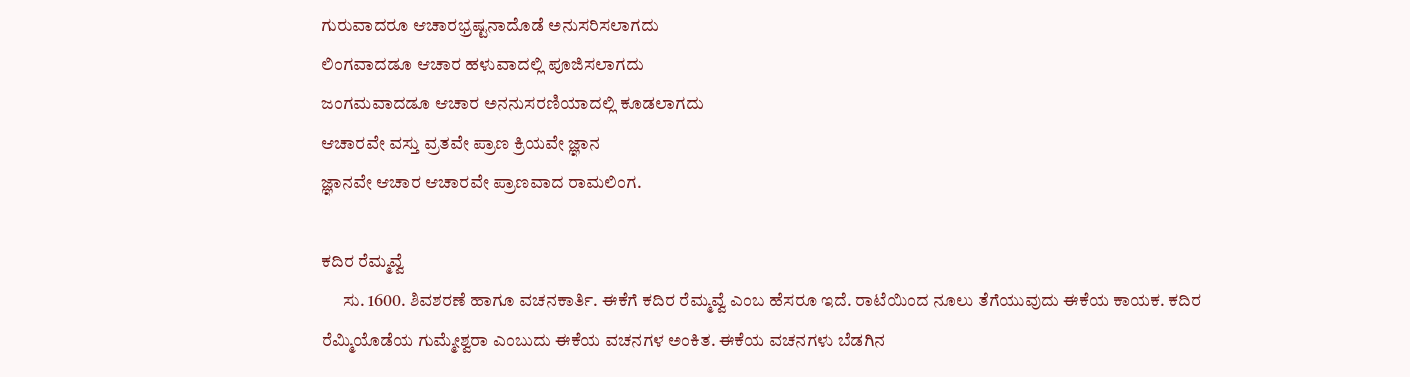ಗುರುವಾದರೂ ಆಚಾರಭ್ರಷ್ಟನಾದೊಡೆ ಅನುಸರಿಸಲಾಗದು
ಲಿಂಗವಾದಡೂ ಆಚಾರ ಹಳುವಾದಲ್ಲಿ ಪೂಜಿಸಲಾಗದು
ಜಂಗಮವಾದಡೂ ಆಚಾರ ಅನನುಸರಣಿಯಾದಲ್ಲಿ ಕೂಡಲಾಗದು
ಆಚಾರವೇ ವಸ್ತು ವ್ರತವೇ ಪ್ರಾಣ ಕ್ರಿಯವೇ ಜ್ಞಾನ
ಜ್ಞಾನವೇ ಆಚಾರ ಆಚಾರವೇ ಪ್ರಾಣವಾದ ರಾಮಲಿಂಗ.

ಕದಿರ ರೆಮ್ಮವ್ವೆ
      ಸು. 1600. ಶಿವಶರಣೆ ಹಾಗೂ ವಚನಕಾರ್ತಿ. ಈಕೆಗೆ ಕದಿರ ರೆಮ್ಮವ್ವೆ ಎಂಬ ಹೆಸರೂ ಇದೆ. ರಾಟೆಯಿಂದ ನೂಲು ತೆಗೆಯುವುದು ಈಕೆಯ ಕಾಯಕ. ಕದಿರ ರೆಮ್ಮಿಯೊಡೆಯ ಗುಮ್ಮೇಶ್ವರಾ ಎಂಬುದು ಈಕೆಯ ವಚನಗಳ ಅಂಕಿತ. ಈಕೆಯ ವಚನಗಳು ಬೆಡಗಿನ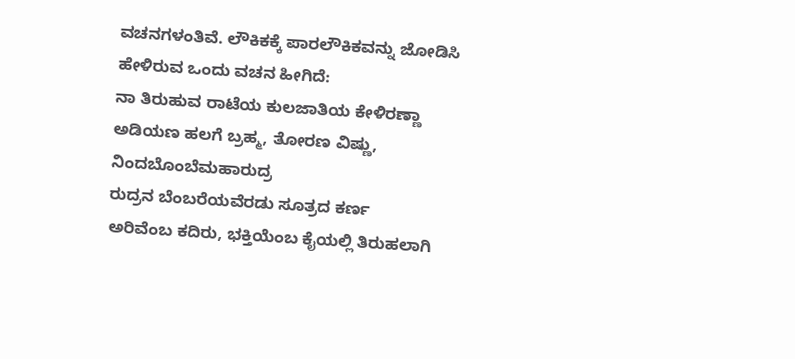ವಚನಗಳಂತಿವೆ. ಲೌಕಿಕಕ್ಕೆ ಪಾರಲೌಕಿಕವನ್ನು ಜೋಡಿಸಿ ಹೇಳಿರುವ ಒಂದು ವಚನ ಹೀಗಿದೆ:
ನಾ ತಿರುಹುವ ರಾಟೆಯ ಕುಲಜಾತಿಯ ಕೇಳಿರಣ್ಣಾ
ಅಡಿಯಣ ಹಲಗೆ ಬ್ರಹ್ಮ, ತೋರಣ ವಿಷ್ಣು,
ನಿಂದಬೊಂಬೆಮಹಾರುದ್ರ
ರುದ್ರನ ಬೆಂಬರೆಯವೆರಡು ಸೂತ್ರದ ಕರ್ಣ
ಅರಿವೆಂಬ ಕದಿರು, ಭಕ್ತಿಯೆಂಬ ಕೈಯಲ್ಲಿ ತಿರುಹಲಾಗಿ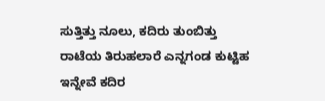ಸುತ್ತಿತ್ತು ನೂಲು, ಕದಿರು ತುಂಬಿತ್ತು
ರಾಟೆಯ ತಿರುಹಲಾರೆ ಎನ್ನಗಂಡ ಕುಟ್ಟಿಹ
ಇನ್ನೇವೆ ಕದಿರ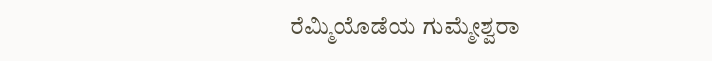ರೆಮ್ಮಿಯೊಡೆಯ ಗುಮ್ಮೇಶ್ವರಾ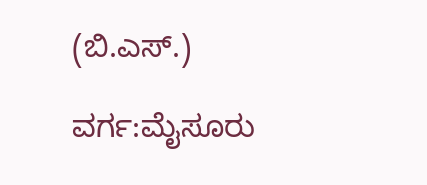(ಬಿ.ಎಸ್.)

ವರ್ಗ:ಮೈಸೂರು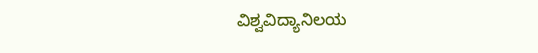ವಿಶ್ವವಿದ್ಯಾನಿಲಯ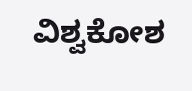ವಿಶ್ವಕೋಶ